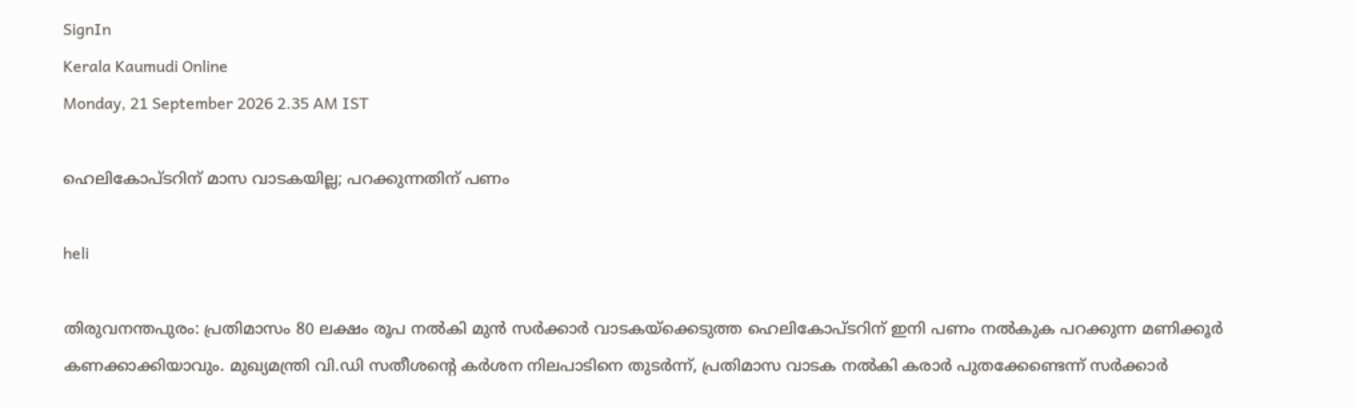SignIn
Kerala Kaumudi Online
Monday, 21 September 2026 2.35 AM IST

ഹെലികോപ്ടറിന് മാസ വാടകയില്ല; പറക്കുന്നതിന് പണം

heli

തിരുവനന്തപുരം: പ്രതിമാസം 80 ലക്ഷം രൂപ നൽകി മുൻ സർക്കാർ വാടകയ്ക്കെടുത്ത ഹെലികോപ്ടറിന് ഇനി പണം നൽകുക പറക്കുന്ന മണിക്കൂർ കണക്കാക്കിയാവും. മുഖ്യമന്ത്രി വി.ഡി സതീശന്റെ കർശന നിലപാടിനെ തുടർന്ന്, പ്രതിമാസ വാടക നൽകി കരാർ പുതക്കേണ്ടെന്ന് സർക്കാർ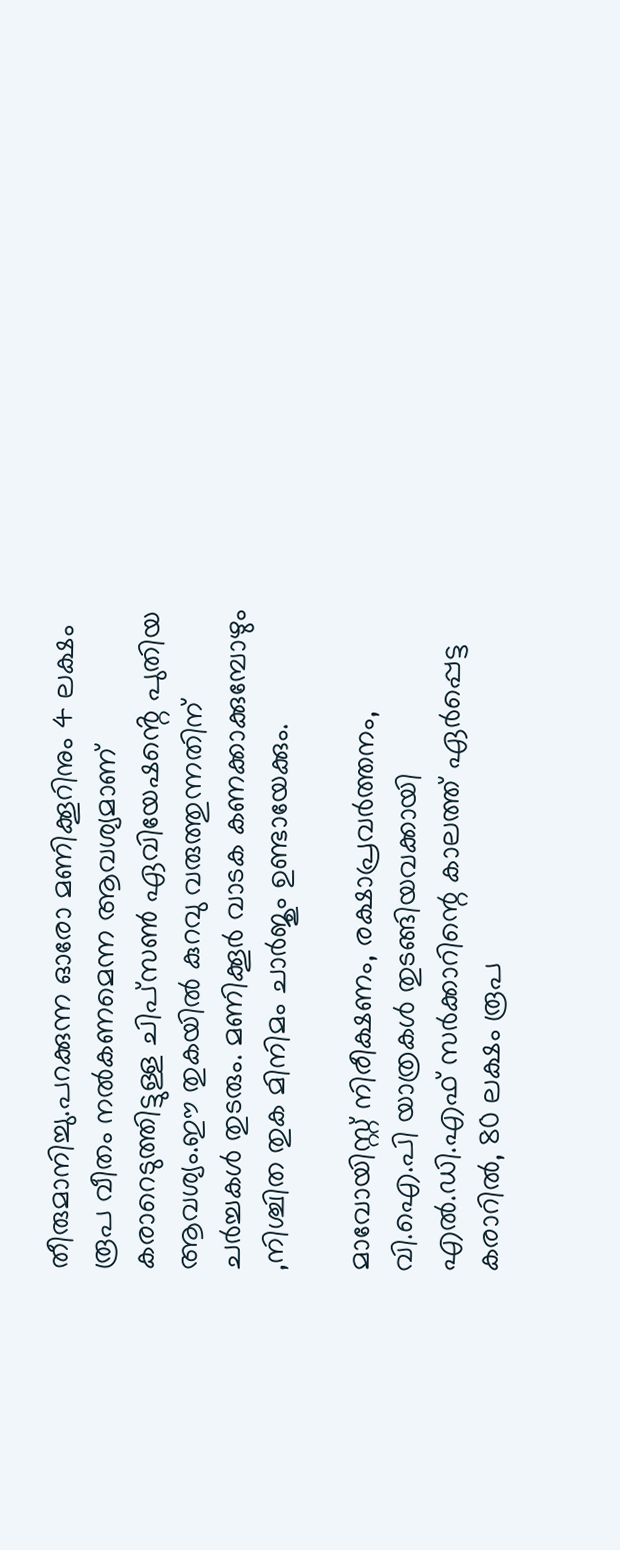തീരുമാനിച്ചു.പറക്കുന്ന ഓരോ മണിക്കൂറിനും 4 ലക്ഷം രൂപ വീതം നൽകണമെന്ന ആവശ്യമാണ് കരാറെടുത്തിട്ടുള്ള ചിപ്സൺ ഏവിയേഷൻ്റെ പുതിയ ആവശ്യം.ഈ തുകയിൽ കുറവു വരുത്തുന്നതിന് ചർച്ചകൾ തുടരും. മണിക്കൂർ വാടക കണക്കാക്കുമ്പോഴും ,നിശ്ചിത തുക മിനിമം ചാർജും ഉണ്ടായേക്കും.

മാവോയിസ്റ്റ് നിരീക്ഷണം, രക്ഷാപ്രവർത്തനം, വി.ഐ.പി യാത്രകൾ തുടങ്ങിയവക്കായി എൽ.ഡി.എഫ് സർക്കാറിന്റെ കാലത്ത് ഏർപ്പെട്ട കരാറിൽ, 80 ലക്ഷം രൂപ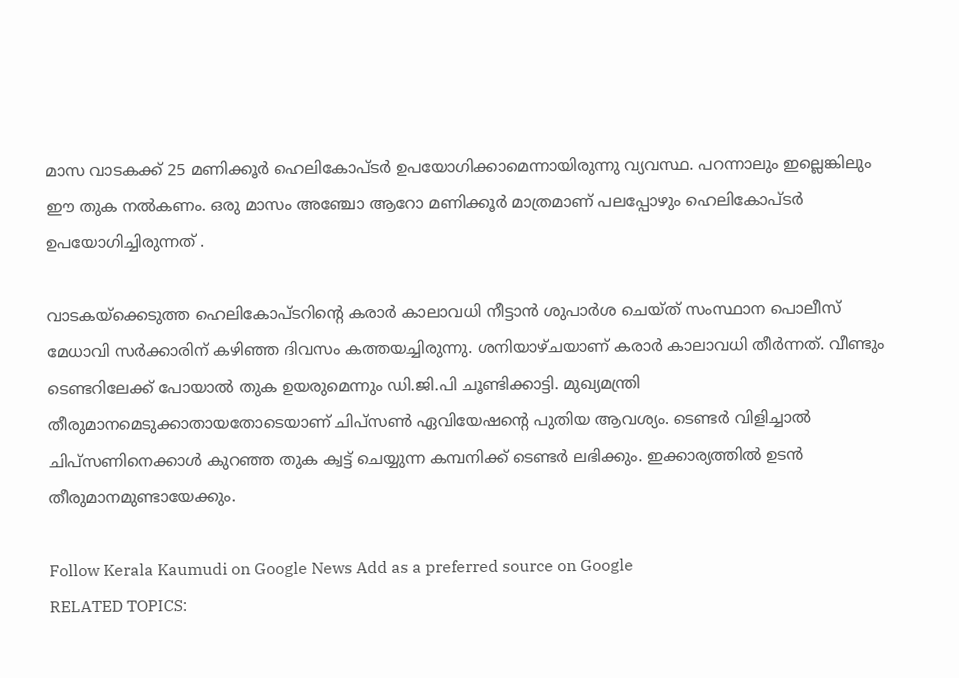മാസ വാടകക്ക് 25 മണിക്കൂർ ഹെലികോപ്ടർ ഉപയോഗിക്കാമെന്നായിരുന്നു വ്യവസ്ഥ. പറന്നാലും ഇല്ലെങ്കിലും ഈ തുക നൽകണം. ഒരു മാസം അഞ്ചോ ആറോ മണിക്കൂർ മാത്രമാണ് പലപ്പോഴും ഹെലികോപ്ടർ ഉപയോഗിച്ചിരുന്നത് .

വാടകയ്‌ക്കെടുത്ത ഹെലികോപ്ടറിന്റെ കരാർ കാലാവധി നീട്ടാൻ ശുപാർശ ചെയ്ത് സംസ്ഥാന പൊലീസ് മേധാവി സർക്കാരിന് കഴിഞ്ഞ ദിവസം കത്തയച്ചിരുന്നു. ശനിയാഴ്ചയാണ് കരാർ കാലാവധി തീർന്നത്. വീണ്ടും ടെണ്ടറിലേക്ക് പോയാൽ തുക ഉയരുമെന്നും ഡി.ജി.പി ചൂണ്ടിക്കാട്ടി. മുഖ്യമന്ത്രി തീരുമാനമെടുക്കാതായതോടെയാണ് ചിപ്സൺ ഏവിയേഷൻ്റെ പുതിയ ആവശ്യം. ടെണ്ടർ വിളിച്ചാൽ ചിപ്സണിനെക്കാൾ കുറഞ്ഞ തുക ക്വട്ട് ചെയ്യുന്ന കമ്പനിക്ക് ടെണ്ടർ ലഭിക്കും. ഇക്കാര്യത്തിൽ ഉടൻ തീരുമാനമുണ്ടായേക്കും.

Follow Kerala Kaumudi on Google News Add as a preferred source on Google
RELATED TOPICS: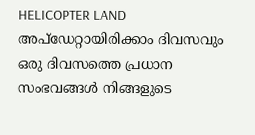HELICOPTER LAND
അപ്ഡേറ്റായിരിക്കാം ദിവസവും
ഒരു ദിവസത്തെ പ്രധാന സംഭവങ്ങൾ നിങ്ങളുടെ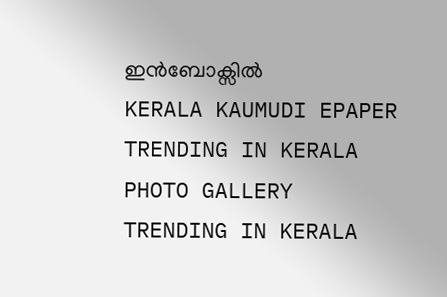ഇൻബോക്സിൽ
KERALA KAUMUDI EPAPER
TRENDING IN KERALA
PHOTO GALLERY
TRENDING IN KERALA